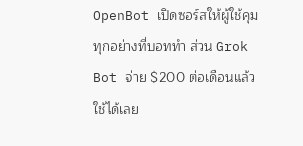OpenBot เปิดซอร์สให้ผู้ใช้คุมทุกอย่างที่บอททำ ส่วน Grok Bot จ่าย $200 ต่อเดือนแล้วใช้ได้เลย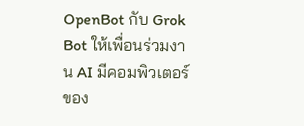OpenBot กับ Grok Bot ให้เพื่อนร่วมงาน AI มีคอมพิวเตอร์ของ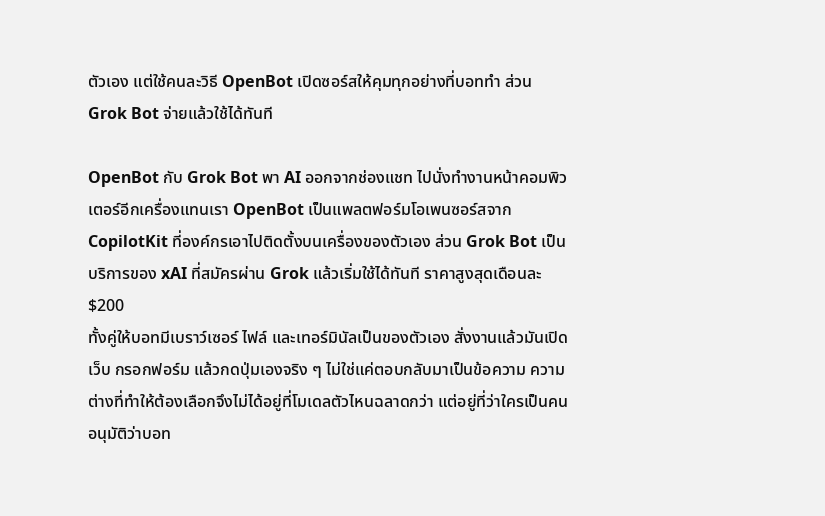ตัวเอง แต่ใช้คนละวิธี OpenBot เปิดซอร์สให้คุมทุกอย่างที่บอททำ ส่วน Grok Bot จ่ายแล้วใช้ได้ทันที

OpenBot กับ Grok Bot พา AI ออกจากช่องแชท ไปนั่งทำงานหน้าคอมพิวเตอร์อีกเครื่องแทนเรา OpenBot เป็นแพลตฟอร์มโอเพนซอร์สจาก CopilotKit ที่องค์กรเอาไปติดตั้งบนเครื่องของตัวเอง ส่วน Grok Bot เป็นบริการของ xAI ที่สมัครผ่าน Grok แล้วเริ่มใช้ได้ทันที ราคาสูงสุดเดือนละ $200
ทั้งคู่ให้บอทมีเบราว์เซอร์ ไฟล์ และเทอร์มินัลเป็นของตัวเอง สั่งงานแล้วมันเปิดเว็บ กรอกฟอร์ม แล้วกดปุ่มเองจริง ๆ ไม่ใช่แค่ตอบกลับมาเป็นข้อความ ความต่างที่ทำให้ต้องเลือกจึงไม่ได้อยู่ที่โมเดลตัวไหนฉลาดกว่า แต่อยู่ที่ว่าใครเป็นคนอนุมัติว่าบอท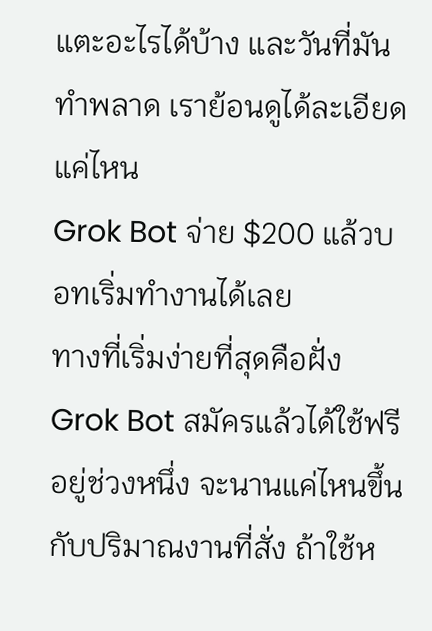แตะอะไรได้บ้าง และวันที่มันทำพลาด เราย้อนดูได้ละเอียดแค่ไหน
Grok Bot จ่าย $200 แล้วบอทเริ่มทำงานได้เลย
ทางที่เริ่มง่ายที่สุดคือฝั่ง Grok Bot สมัครแล้วได้ใช้ฟรีอยู่ช่วงหนึ่ง จะนานแค่ไหนขึ้นกับปริมาณงานที่สั่ง ถ้าใช้ห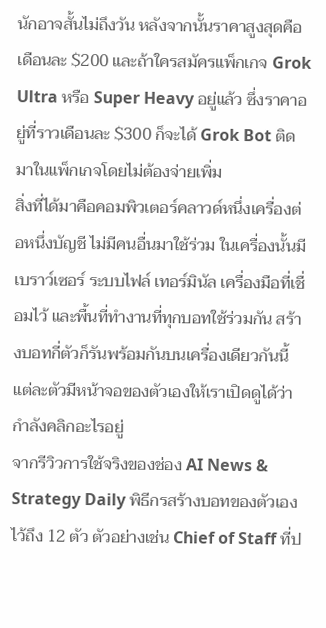นักอาจสั้นไม่ถึงวัน หลังจากนั้นราคาสูงสุดคือเดือนละ $200 และถ้าใครสมัครแพ็กเกจ Grok Ultra หรือ Super Heavy อยู่แล้ว ซึ่งราคาอยู่ที่ราวเดือนละ $300 ก็จะได้ Grok Bot ติดมาในแพ็กเกจโดยไม่ต้องจ่ายเพิ่ม
สิ่งที่ได้มาคือคอมพิวเตอร์คลาวด์หนึ่งเครื่องต่อหนึ่งบัญชี ไม่มีคนอื่นมาใช้ร่วม ในเครื่องนั้นมีเบราว์เซอร์ ระบบไฟล์ เทอร์มินัล เครื่องมือที่เชื่อมไว้ และพื้นที่ทำงานที่ทุกบอทใช้ร่วมกัน สร้างบอทกี่ตัวก็รันพร้อมกันบนเครื่องเดียวกันนี้ แต่ละตัวมีหน้าจอของตัวเองให้เราเปิดดูได้ว่ากำลังคลิกอะไรอยู่
จากรีวิวการใช้จริงของช่อง AI News & Strategy Daily พิธีกรสร้างบอทของตัวเองไว้ถึง 12 ตัว ตัวอย่างเช่น Chief of Staff ที่ป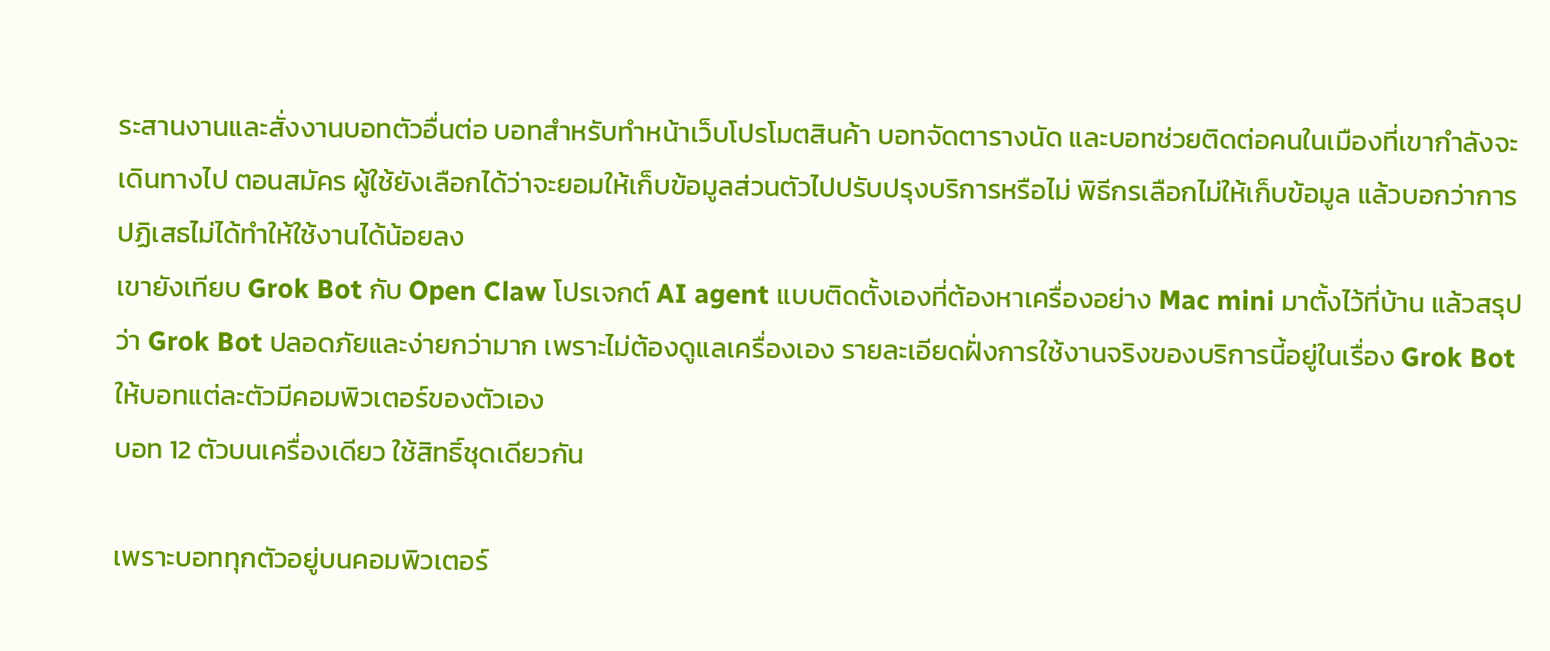ระสานงานและสั่งงานบอทตัวอื่นต่อ บอทสำหรับทำหน้าเว็บโปรโมตสินค้า บอทจัดตารางนัด และบอทช่วยติดต่อคนในเมืองที่เขากำลังจะเดินทางไป ตอนสมัคร ผู้ใช้ยังเลือกได้ว่าจะยอมให้เก็บข้อมูลส่วนตัวไปปรับปรุงบริการหรือไม่ พิธีกรเลือกไม่ให้เก็บข้อมูล แล้วบอกว่าการปฏิเสธไม่ได้ทำให้ใช้งานได้น้อยลง
เขายังเทียบ Grok Bot กับ Open Claw โปรเจกต์ AI agent แบบติดตั้งเองที่ต้องหาเครื่องอย่าง Mac mini มาตั้งไว้ที่บ้าน แล้วสรุปว่า Grok Bot ปลอดภัยและง่ายกว่ามาก เพราะไม่ต้องดูแลเครื่องเอง รายละเอียดฝั่งการใช้งานจริงของบริการนี้อยู่ในเรื่อง Grok Bot ให้บอทแต่ละตัวมีคอมพิวเตอร์ของตัวเอง
บอท 12 ตัวบนเครื่องเดียว ใช้สิทธิ์ชุดเดียวกัน

เพราะบอททุกตัวอยู่บนคอมพิวเตอร์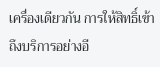เครื่องเดียวกัน การให้สิทธิ์เข้าถึงบริการอย่างอี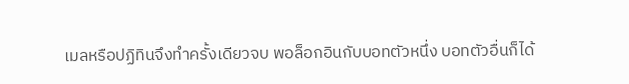เมลหรือปฏิทินจึงทำครั้งเดียวจบ พอล็อกอินกับบอทตัวหนึ่ง บอทตัวอื่นก็ได้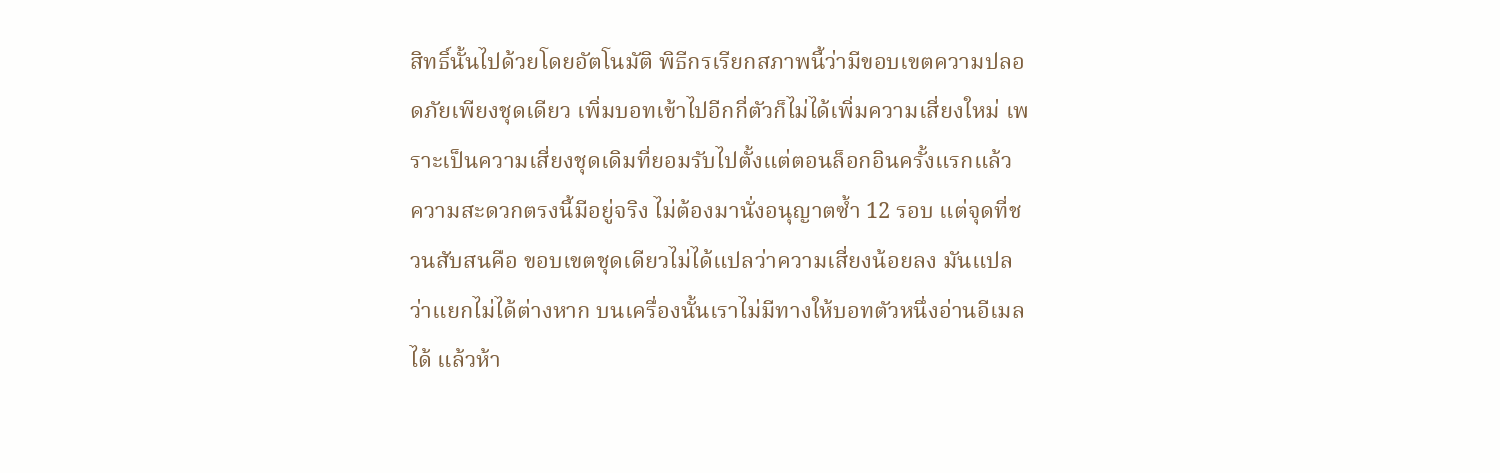สิทธิ์นั้นไปด้วยโดยอัตโนมัติ พิธีกรเรียกสภาพนี้ว่ามีขอบเขตความปลอดภัยเพียงชุดเดียว เพิ่มบอทเข้าไปอีกกี่ตัวก็ไม่ได้เพิ่มความเสี่ยงใหม่ เพราะเป็นความเสี่ยงชุดเดิมที่ยอมรับไปตั้งแต่ตอนล็อกอินครั้งแรกแล้ว
ความสะดวกตรงนี้มีอยู่จริง ไม่ต้องมานั่งอนุญาตซ้ำ 12 รอบ แต่จุดที่ชวนสับสนคือ ขอบเขตชุดเดียวไม่ได้แปลว่าความเสี่ยงน้อยลง มันแปลว่าแยกไม่ได้ต่างหาก บนเครื่องนั้นเราไม่มีทางให้บอทตัวหนึ่งอ่านอีเมลได้ แล้วห้า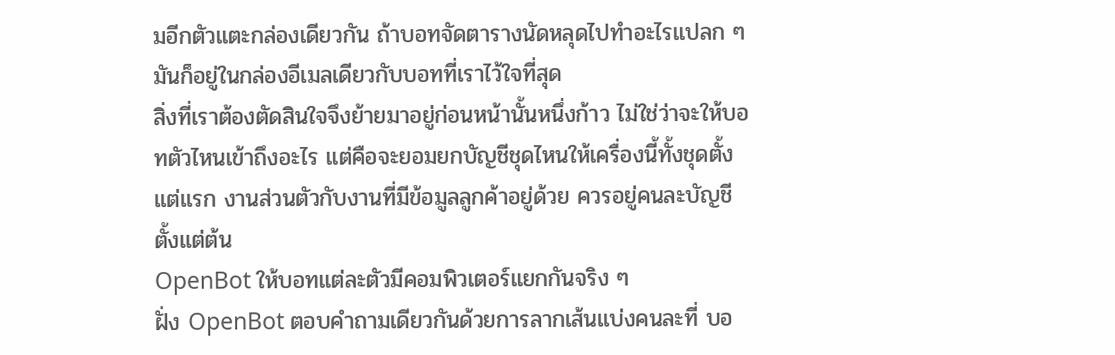มอีกตัวแตะกล่องเดียวกัน ถ้าบอทจัดตารางนัดหลุดไปทำอะไรแปลก ๆ มันก็อยู่ในกล่องอีเมลเดียวกับบอทที่เราไว้ใจที่สุด
สิ่งที่เราต้องตัดสินใจจึงย้ายมาอยู่ก่อนหน้านั้นหนึ่งก้าว ไม่ใช่ว่าจะให้บอทตัวไหนเข้าถึงอะไร แต่คือจะยอมยกบัญชีชุดไหนให้เครื่องนี้ทั้งชุดตั้งแต่แรก งานส่วนตัวกับงานที่มีข้อมูลลูกค้าอยู่ด้วย ควรอยู่คนละบัญชีตั้งแต่ต้น
OpenBot ให้บอทแต่ละตัวมีคอมพิวเตอร์แยกกันจริง ๆ
ฝั่ง OpenBot ตอบคำถามเดียวกันด้วยการลากเส้นแบ่งคนละที่ บอ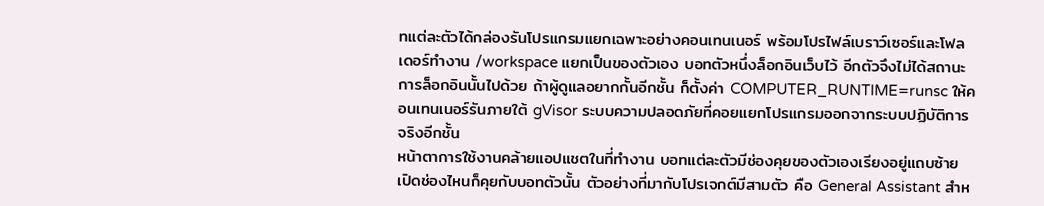ทแต่ละตัวได้กล่องรันโปรแกรมแยกเฉพาะอย่างคอนเทนเนอร์ พร้อมโปรไฟล์เบราว์เซอร์และโฟลเดอร์ทำงาน /workspace แยกเป็นของตัวเอง บอทตัวหนึ่งล็อกอินเว็บไว้ อีกตัวจึงไม่ได้สถานะการล็อกอินนั้นไปด้วย ถ้าผู้ดูแลอยากกั้นอีกชั้น ก็ตั้งค่า COMPUTER_RUNTIME=runsc ให้คอนเทนเนอร์รันภายใต้ gVisor ระบบความปลอดภัยที่คอยแยกโปรแกรมออกจากระบบปฏิบัติการจริงอีกชั้น
หน้าตาการใช้งานคล้ายแอปแชตในที่ทำงาน บอทแต่ละตัวมีช่องคุยของตัวเองเรียงอยู่แถบซ้าย เปิดช่องไหนก็คุยกับบอทตัวนั้น ตัวอย่างที่มากับโปรเจกต์มีสามตัว คือ General Assistant สำห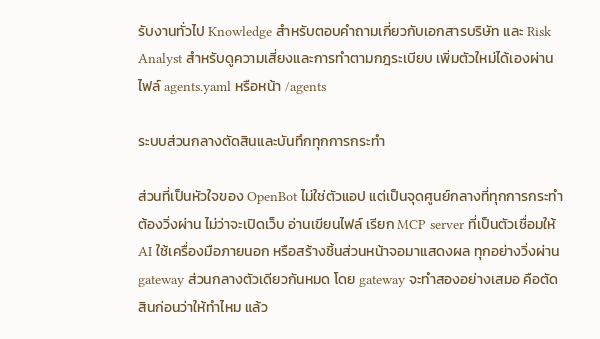รับงานทั่วไป Knowledge สำหรับตอบคำถามเกี่ยวกับเอกสารบริษัท และ Risk Analyst สำหรับดูความเสี่ยงและการทำตามกฎระเบียบ เพิ่มตัวใหม่ได้เองผ่านไฟล์ agents.yaml หรือหน้า /agents

ระบบส่วนกลางตัดสินและบันทึกทุกการกระทำ

ส่วนที่เป็นหัวใจของ OpenBot ไม่ใช่ตัวแอป แต่เป็นจุดศูนย์กลางที่ทุกการกระทำต้องวิ่งผ่าน ไม่ว่าจะเปิดเว็บ อ่านเขียนไฟล์ เรียก MCP server ที่เป็นตัวเชื่อมให้ AI ใช้เครื่องมือภายนอก หรือสร้างชิ้นส่วนหน้าจอมาแสดงผล ทุกอย่างวิ่งผ่าน gateway ส่วนกลางตัวเดียวกันหมด โดย gateway จะทำสองอย่างเสมอ คือตัดสินก่อนว่าให้ทำไหม แล้ว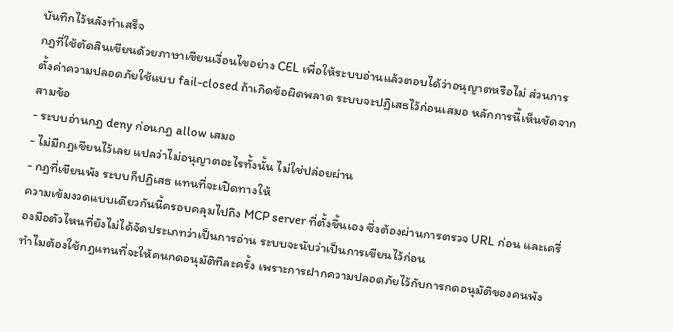บันทึกไว้หลังทำเสร็จ
กฎที่ใช้ตัดสินเขียนด้วยภาษาเขียนเงื่อนไขอย่าง CEL เพื่อให้ระบบอ่านแล้วตอบได้ว่าอนุญาตหรือไม่ ส่วนการตั้งค่าความปลอดภัยใช้แบบ fail-closed ถ้าเกิดข้อผิดพลาด ระบบจะปฏิเสธไว้ก่อนเสมอ หลักการนี้เห็นชัดจากสามข้อ
- ระบบอ่านกฎ deny ก่อนกฎ allow เสมอ
- ไม่มีกฎเขียนไว้เลย แปลว่าไม่อนุญาตอะไรทั้งนั้น ไม่ใช่ปล่อยผ่าน
- กฎที่เขียนพัง ระบบก็ปฏิเสธ แทนที่จะเปิดทางให้
ความเข้มงวดแบบเดียวกันนี้ครอบคลุมไปถึง MCP server ที่ตั้งขึ้นเอง ซึ่งต้องผ่านการตรวจ URL ก่อน และเครื่องมือตัวไหนที่ยังไม่ได้จัดประเภทว่าเป็นการอ่าน ระบบจะนับว่าเป็นการเขียนไว้ก่อน
ทำไมต้องใช้กฎแทนที่จะให้คนกดอนุมัติทีละครั้ง เพราะการฝากความปลอดภัยไว้กับการกดอนุมัติของคนพัง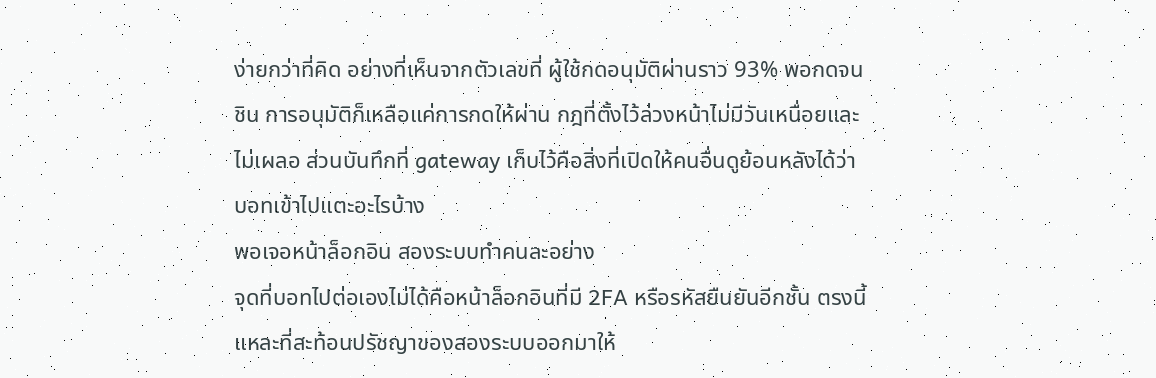ง่ายกว่าที่คิด อย่างที่เห็นจากตัวเลขที่ ผู้ใช้กดอนุมัติผ่านราว 93% พอกดจนชิน การอนุมัติก็เหลือแค่การกดให้ผ่าน กฎที่ตั้งไว้ล่วงหน้าไม่มีวันเหนื่อยและไม่เผลอ ส่วนบันทึกที่ gateway เก็บไว้คือสิ่งที่เปิดให้คนอื่นดูย้อนหลังได้ว่าบอทเข้าไปแตะอะไรบ้าง
พอเจอหน้าล็อกอิน สองระบบทำคนละอย่าง
จุดที่บอทไปต่อเองไม่ได้คือหน้าล็อกอินที่มี 2FA หรือรหัสยืนยันอีกชั้น ตรงนี้แหละที่สะท้อนปรัชญาของสองระบบออกมาให้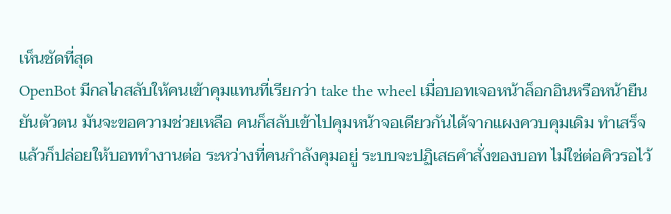เห็นชัดที่สุด
OpenBot มีกลไกสลับให้คนเข้าคุมแทนที่เรียกว่า take the wheel เมื่อบอทเจอหน้าล็อกอินหรือหน้ายืนยันตัวตน มันจะขอความช่วยเหลือ คนก็สลับเข้าไปคุมหน้าจอเดียวกันได้จากแผงควบคุมเดิม ทำเสร็จแล้วก็ปล่อยให้บอททำงานต่อ ระหว่างที่คนกำลังคุมอยู่ ระบบจะปฏิเสธคำสั่งของบอท ไม่ใช่ต่อคิวรอไว้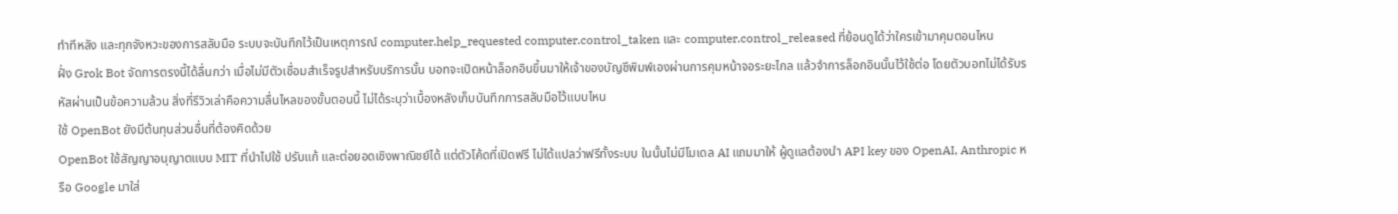ทำทีหลัง และทุกจังหวะของการสลับมือ ระบบจะบันทึกไว้เป็นเหตุการณ์ computer.help_requested computer.control_taken และ computer.control_released ที่ย้อนดูได้ว่าใครเข้ามาคุมตอนไหน
ฝั่ง Grok Bot จัดการตรงนี้ได้ลื่นกว่า เมื่อไม่มีตัวเชื่อมสำเร็จรูปสำหรับบริการนั้น บอทจะเปิดหน้าล็อกอินขึ้นมาให้เจ้าของบัญชีพิมพ์เองผ่านการคุมหน้าจอระยะไกล แล้วจำการล็อกอินนั้นไว้ใช้ต่อ โดยตัวบอทไม่ได้รับรหัสผ่านเป็นข้อความล้วน สิ่งที่รีวิวเล่าคือความลื่นไหลของขั้นตอนนี้ ไม่ได้ระบุว่าเบื้องหลังเก็บบันทึกการสลับมือไว้แบบไหน
ใช้ OpenBot ยังมีต้นทุนส่วนอื่นที่ต้องคิดด้วย
OpenBot ใช้สัญญาอนุญาตแบบ MIT ที่นำไปใช้ ปรับแก้ และต่อยอดเชิงพาณิชย์ได้ แต่ตัวโค้ดที่เปิดฟรี ไม่ได้แปลว่าฟรีทั้งระบบ ในนั้นไม่มีโมเดล AI แถมมาให้ ผู้ดูแลต้องนำ API key ของ OpenAI, Anthropic หรือ Google มาใส่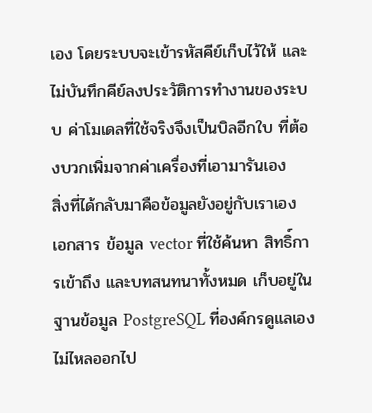เอง โดยระบบจะเข้ารหัสคีย์เก็บไว้ให้ และไม่บันทึกคีย์ลงประวัติการทำงานของระบบ ค่าโมเดลที่ใช้จริงจึงเป็นบิลอีกใบ ที่ต้องบวกเพิ่มจากค่าเครื่องที่เอามารันเอง
สิ่งที่ได้กลับมาคือข้อมูลยังอยู่กับเราเอง เอกสาร ข้อมูล vector ที่ใช้ค้นหา สิทธิ์การเข้าถึง และบทสนทนาทั้งหมด เก็บอยู่ในฐานข้อมูล PostgreSQL ที่องค์กรดูแลเอง ไม่ไหลออกไป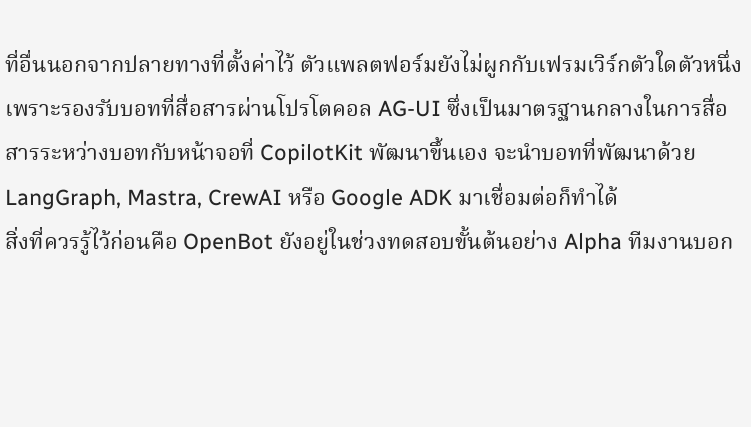ที่อื่นนอกจากปลายทางที่ตั้งค่าไว้ ตัวแพลตฟอร์มยังไม่ผูกกับเฟรมเวิร์กตัวใดตัวหนึ่ง เพราะรองรับบอทที่สื่อสารผ่านโปรโตคอล AG-UI ซึ่งเป็นมาตรฐานกลางในการสื่อสารระหว่างบอทกับหน้าจอที่ CopilotKit พัฒนาขึ้นเอง จะนำบอทที่พัฒนาด้วย LangGraph, Mastra, CrewAI หรือ Google ADK มาเชื่อมต่อก็ทำได้
สิ่งที่ควรรู้ไว้ก่อนคือ OpenBot ยังอยู่ในช่วงทดสอบขั้นต้นอย่าง Alpha ทีมงานบอก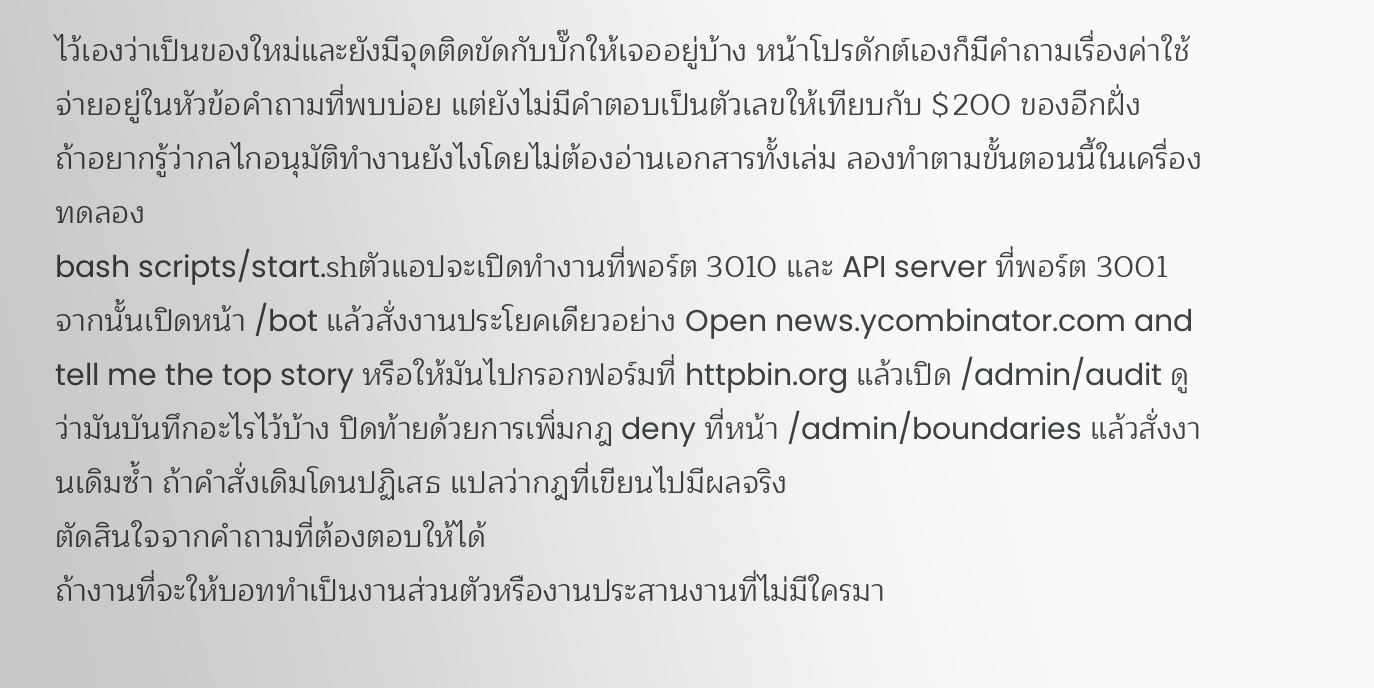ไว้เองว่าเป็นของใหม่และยังมีจุดติดขัดกับบั๊กให้เจออยู่บ้าง หน้าโปรดักต์เองก็มีคำถามเรื่องค่าใช้จ่ายอยู่ในหัวข้อคำถามที่พบบ่อย แต่ยังไม่มีคำตอบเป็นตัวเลขให้เทียบกับ $200 ของอีกฝั่ง
ถ้าอยากรู้ว่ากลไกอนุมัติทำงานยังไงโดยไม่ต้องอ่านเอกสารทั้งเล่ม ลองทำตามขั้นตอนนี้ในเครื่องทดลอง
bash scripts/start.shตัวแอปจะเปิดทำงานที่พอร์ต 3010 และ API server ที่พอร์ต 3001 จากนั้นเปิดหน้า /bot แล้วสั่งงานประโยคเดียวอย่าง Open news.ycombinator.com and tell me the top story หรือให้มันไปกรอกฟอร์มที่ httpbin.org แล้วเปิด /admin/audit ดูว่ามันบันทึกอะไรไว้บ้าง ปิดท้ายด้วยการเพิ่มกฎ deny ที่หน้า /admin/boundaries แล้วสั่งงานเดิมซ้ำ ถ้าคำสั่งเดิมโดนปฏิเสธ แปลว่ากฎที่เขียนไปมีผลจริง
ตัดสินใจจากคำถามที่ต้องตอบให้ได้
ถ้างานที่จะให้บอททำเป็นงานส่วนตัวหรืองานประสานงานที่ไม่มีใครมา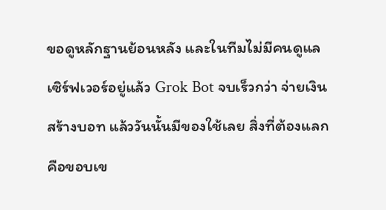ขอดูหลักฐานย้อนหลัง และในทีมไม่มีคนดูแลเซิร์ฟเวอร์อยู่แล้ว Grok Bot จบเร็วกว่า จ่ายเงิน สร้างบอท แล้ววันนั้นมีของใช้เลย สิ่งที่ต้องแลกคือขอบเข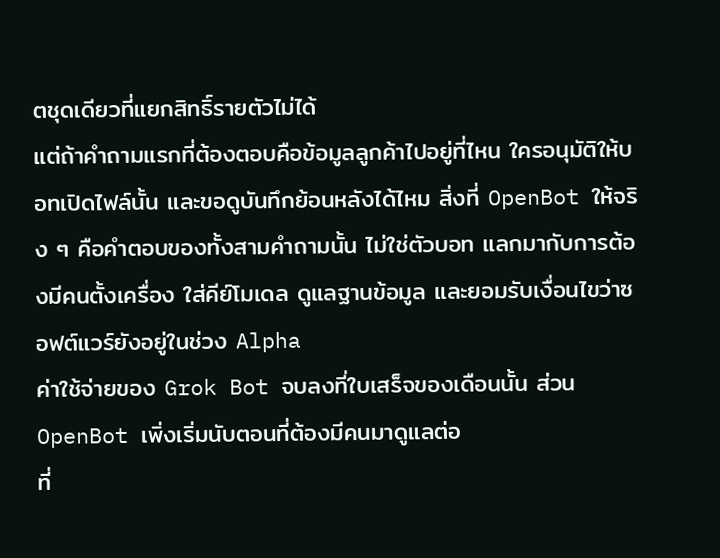ตชุดเดียวที่แยกสิทธิ์รายตัวไม่ได้
แต่ถ้าคำถามแรกที่ต้องตอบคือข้อมูลลูกค้าไปอยู่ที่ไหน ใครอนุมัติให้บอทเปิดไฟล์นั้น และขอดูบันทึกย้อนหลังได้ไหม สิ่งที่ OpenBot ให้จริง ๆ คือคำตอบของทั้งสามคำถามนั้น ไม่ใช่ตัวบอท แลกมากับการต้องมีคนตั้งเครื่อง ใส่คีย์โมเดล ดูแลฐานข้อมูล และยอมรับเงื่อนไขว่าซอฟต์แวร์ยังอยู่ในช่วง Alpha
ค่าใช้จ่ายของ Grok Bot จบลงที่ใบเสร็จของเดือนนั้น ส่วน OpenBot เพิ่งเริ่มนับตอนที่ต้องมีคนมาดูแลต่อ
ที่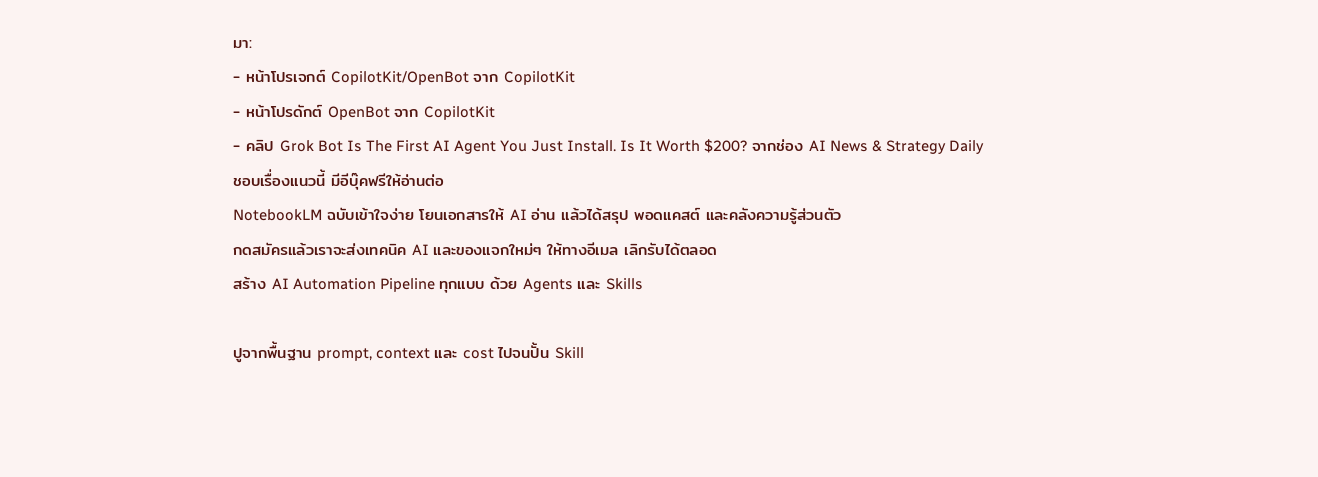มา:
- หน้าโปรเจกต์ CopilotKit/OpenBot จาก CopilotKit
- หน้าโปรดักต์ OpenBot จาก CopilotKit
- คลิป Grok Bot Is The First AI Agent You Just Install. Is It Worth $200? จากช่อง AI News & Strategy Daily
ชอบเรื่องแนวนี้ มีอีบุ๊คฟรีให้อ่านต่อ
NotebookLM ฉบับเข้าใจง่าย โยนเอกสารให้ AI อ่าน แล้วได้สรุป พอดแคสต์ และคลังความรู้ส่วนตัว
กดสมัครแล้วเราจะส่งเทคนิค AI และของแจกใหม่ๆ ให้ทางอีเมล เลิกรับได้ตลอด
สร้าง AI Automation Pipeline ทุกแบบ ด้วย Agents และ Skills

ปูจากพื้นฐาน prompt, context และ cost ไปจนปั้น Skill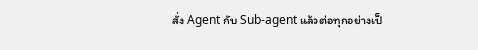สั่ง Agent กับ Sub-agent แล้วต่อทุกอย่างเป็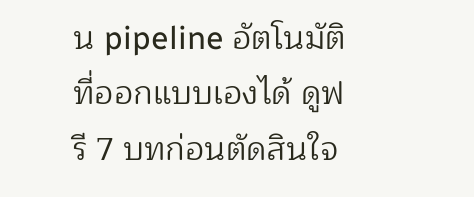น pipeline อัตโนมัติที่ออกแบบเองได้ ดูฟรี 7 บทก่อนตัดสินใจ